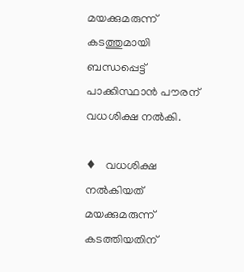മയക്കുമരുന്ന് കടത്തുമായി ബന്ധപ്പെട്ട് പാക്കിസ്ഥാന്‍ പൗരന് വധശിക്ഷ നല്‍കി.

♦   വധശിക്ഷ നല്‍കിയത് മയക്കുമരുന്ന് കടത്തിയതിന്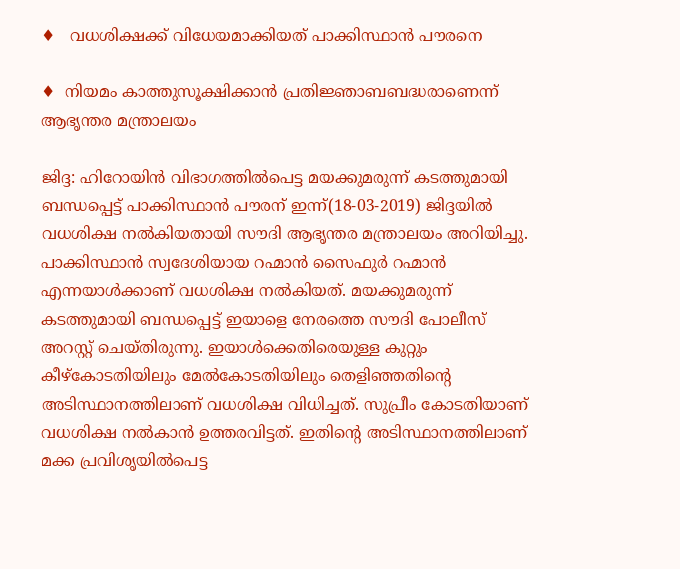♦   വധശിക്ഷക്ക് വിധേയമാക്കിയത് പാക്കിസ്ഥാന്‍ പൗരനെ

♦  നിയമം കാത്തുസൂക്ഷിക്കാന്‍ പ്രതിജ്ഞാബബദ്ധരാണെന്ന് ആഭൃന്തര മന്ത്രാലയം

ജിദ്ദ: ഹിറോയിന്‍ വിഭാഗത്തില്‍പെട്ട മയക്കുമരുന്ന് കടത്തുമായി ബന്ധപ്പെട്ട് പാക്കിസ്ഥാന്‍ പൗരന് ഇന്ന്(18-03-2019) ജിദ്ദയില്‍ വധശിക്ഷ നല്‍കിയതായി സൗദി ആഭൃന്തര മന്ത്രാലയം അറിയിച്ചു.
പാക്കിസ്ഥാന്‍ സ്വദേശിയായ റഹ്മാന്‍ സൈഫുര്‍ റഹ്മാന്‍ എന്നയാള്‍ക്കാണ് വധശിക്ഷ നല്‍കിയത്. മയക്കുമരുന്ന് കടത്തുമായി ബന്ധപ്പെട്ട് ഇയാളെ നേരത്തെ സൗദി പോലീസ് അറസ്റ്റ് ചെയ്തിരുന്നു. ഇയാള്‍ക്കെതിരെയുള്ള കുറ്റും കീഴ്‌കോടതിയിലും മേല്‍കോടതിയിലും തെളിഞ്ഞതിന്റെ അടിസ്ഥാനത്തിലാണ് വധശിക്ഷ വിധിച്ചത്. സുപ്രീം കോടതിയാണ് വധശിക്ഷ നല്‍കാന്‍ ഉത്തരവിട്ടത്. ഇതിന്റെ അടിസ്ഥാനത്തിലാണ് മക്ക പ്രവിശൃയില്‍പെട്ട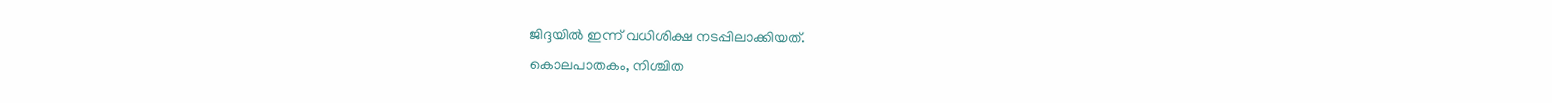ജിദ്ദയില്‍ ഇന്ന് വധിശിക്ഷ നടപ്പിലാക്കിയത്.
കൊലപാതകം, നിശ്ചിത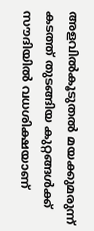അളവില്‍കൂടുതല്‍ മയക്കുമരുന്ന് കടത്ത് തുടങ്ങിയ കുറ്റങ്ങള്‍ക്ക് സൗദിയില്‍ വധശിക്ഷയാണ്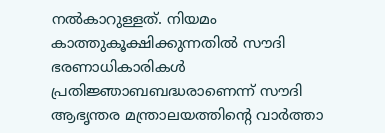നല്‍കാറുള്ളത്. നിയമം കാത്തുകൂക്ഷിക്കുന്നതില്‍ സൗദി ഭരണാധികാരികള്‍ പ്രതിജ്ഞാബബദ്ധരാണെന്ന് സൗദി ആഭൃന്തര മന്ത്രാലയത്തിന്റെ വാര്‍ത്താ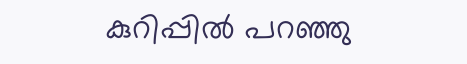കുറിപ്പില്‍ പറഞ്ഞു